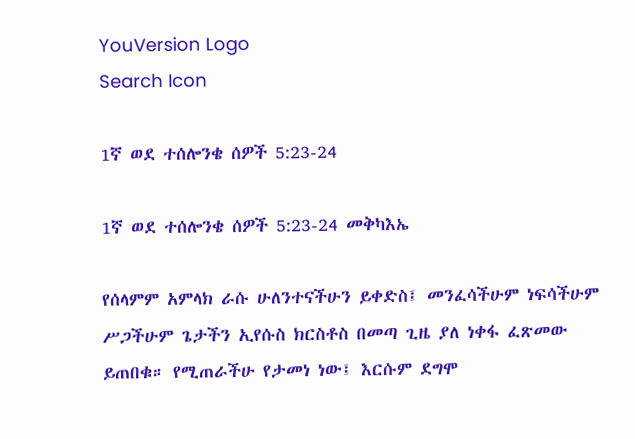YouVersion Logo
Search Icon

1ኛ ወደ ተሰሎንቄ ሰዎች 5:23-24

1ኛ ወደ ተሰሎንቄ ሰዎች 5:23-24 መቅካእኤ

የሰላምም አምላክ ራሱ ሁለንተናችሁን ይቀድስ፤ መንፈሳችሁም ነፍሳችሁም ሥጋችሁም ጌታችን ኢየሱስ ክርስቶስ በመጣ ጊዜ ያለ ነቀፋ ፈጽመው ይጠበቁ። የሚጠራችሁ የታመነ ነው፤ እርሱም ደግሞ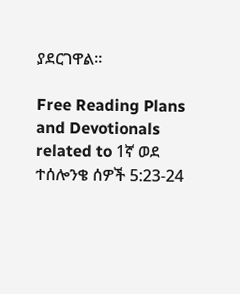ያደርገዋል።

Free Reading Plans and Devotionals related to 1ኛ ወደ ተሰሎንቄ ሰዎች 5:23-24